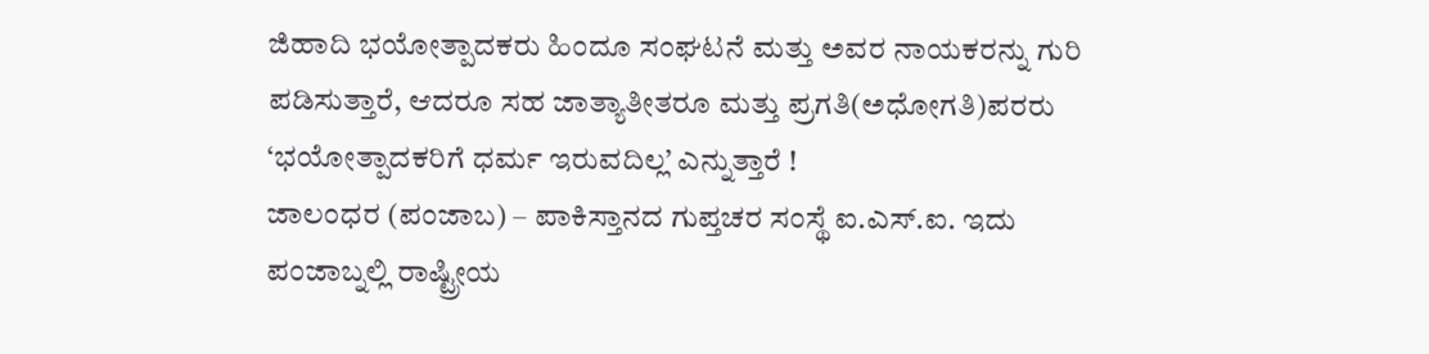ಜಿಹಾದಿ ಭಯೋತ್ಪಾದಕರು ಹಿಂದೂ ಸಂಘಟನೆ ಮತ್ತು ಅವರ ನಾಯಕರನ್ನು ಗುರಿ ಪಡಿಸುತ್ತಾರೆ, ಆದರೂ ಸಹ ಜಾತ್ಯಾತೀತರೂ ಮತ್ತು ಪ್ರಗತಿ(ಅಧೋಗತಿ)ಪರರು ‘ಭಯೋತ್ಪಾದಕರಿಗೆ ಧರ್ಮ ಇರುವದಿಲ್ಲ’ ಎನ್ನುತ್ತಾರೆ !
ಜಾಲಂಧರ (ಪಂಜಾಬ) – ಪಾಕಿಸ್ತಾನದ ಗುಪ್ತಚರ ಸಂಸ್ಥೆ ಐ.ಎಸ್.ಐ. ಇದು ಪಂಜಾಬ್ನಲ್ಲಿ ರಾಷ್ಟ್ರೀಯ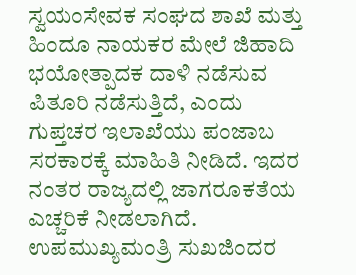ಸ್ವಯಂಸೇವಕ ಸಂಘದ ಶಾಖೆ ಮತ್ತು ಹಿಂದೂ ನಾಯಕರ ಮೇಲೆ ಜಿಹಾದಿ ಭಯೋತ್ಪಾದಕ ದಾಳಿ ನಡೆಸುವ ಪಿತೂರಿ ನಡೆಸುತ್ತಿದೆ, ಎಂದು ಗುಪ್ತಚರ ಇಲಾಖೆಯು ಪಂಜಾಬ ಸರಕಾರಕ್ಕೆ ಮಾಹಿತಿ ನೀಡಿದೆ. ಇದರ ನಂತರ ರಾಜ್ಯದಲ್ಲಿ ಜಾಗರೂಕತೆಯ ಎಚ್ಚರಿಕೆ ನೀಡಲಾಗಿದೆ. ಉಪಮುಖ್ಯಮಂತ್ರಿ ಸುಖಜಿಂದರ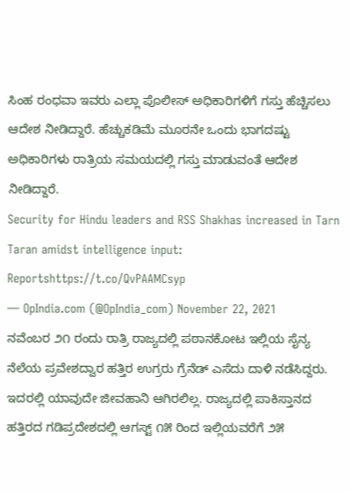ಸಿಂಹ ರಂಧವಾ ಇವರು ಎಲ್ಲಾ ಪೊಲೀಸ್ ಅಧಿಕಾರಿಗಳಿಗೆ ಗಸ್ತು ಹೆಚ್ಚಿಸಲು ಆದೇಶ ನೀಡಿದ್ದಾರೆ. ಹೆಚ್ಚುಕಡಿಮೆ ಮೂರನೇ ಒಂದು ಭಾಗದಷ್ಟು ಅಧಿಕಾರಿಗಳು ರಾತ್ರಿಯ ಸಮಯದಲ್ಲಿ ಗಸ್ತು ಮಾಡುವಂತೆ ಆದೇಶ ನೀಡಿದ್ದಾರೆ.
Security for Hindu leaders and RSS Shakhas increased in Tarn Taran amidst intelligence input: Reportshttps://t.co/QvPAAMCsyp
— OpIndia.com (@OpIndia_com) November 22, 2021
ನವೆಂಬರ ೨೧ ರಂದು ರಾತ್ರಿ ರಾಜ್ಯದಲ್ಲಿ ಪಠಾನಕೋಟ ಇಲ್ಲಿಯ ಸೈನ್ಯ ನೆಲೆಯ ಪ್ರವೇಶದ್ವಾರ ಹತ್ತಿರ ಉಗ್ರರು ಗ್ರೆನೆಡ್ ಎಸೆದು ದಾಳಿ ನಡೆಸಿದ್ದರು. ಇದರಲ್ಲಿ ಯಾವುದೇ ಜೀವಹಾನಿ ಆಗಿರಲಿಲ್ಲ. ರಾಜ್ಯದಲ್ಲಿ ಪಾಕಿಸ್ತಾನದ ಹತ್ತಿರದ ಗಡಿಪ್ರದೇಶದಲ್ಲಿ ಆಗಸ್ಟ್ ೧೫ ರಿಂದ ಇಲ್ಲಿಯವರೆಗೆ ೨೫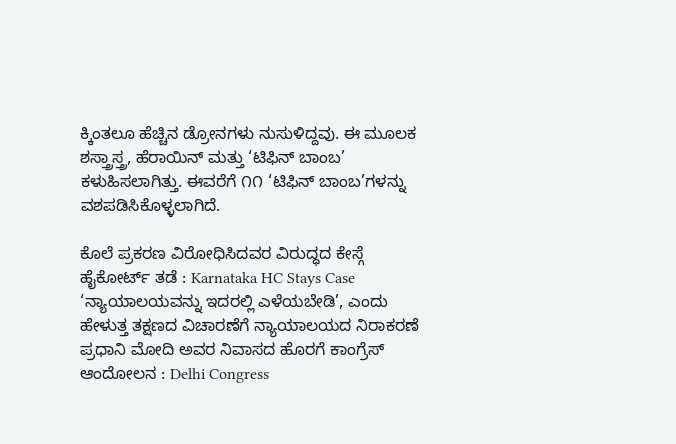ಕ್ಕಿಂತಲೂ ಹೆಚ್ಚಿನ ಡ್ರೋನಗಳು ನುಸುಳಿದ್ದವು. ಈ ಮೂಲಕ ಶಸ್ತ್ರಾಸ್ತ್ರ, ಹೆರಾಯಿನ್ ಮತ್ತು ‘ಟಿಫಿನ್ ಬಾಂಬ’ ಕಳುಹಿಸಲಾಗಿತ್ತು. ಈವರೆಗೆ ೧೧ ‘ಟಿಫಿನ್ ಬಾಂಬ’ಗಳನ್ನು ವಶಪಡಿಸಿಕೊಳ್ಳಲಾಗಿದೆ.

ಕೊಲೆ ಪ್ರಕರಣ ವಿರೋಧಿಸಿದವರ ವಿರುದ್ಧದ ಕೇಸ್ಗೆ ಹೈಕೋರ್ಟ್ ತಡೆ : Karnataka HC Stays Case
‘ನ್ಯಾಯಾಲಯವನ್ನು ಇದರಲ್ಲಿ ಎಳೆಯಬೇಡಿ’, ಎಂದು ಹೇಳುತ್ತ ತಕ್ಷಣದ ವಿಚಾರಣೆಗೆ ನ್ಯಾಯಾಲಯದ ನಿರಾಕರಣೆ
ಪ್ರಧಾನಿ ಮೋದಿ ಅವರ ನಿವಾಸದ ಹೊರಗೆ ಕಾಂಗ್ರೆಸ್ ಆಂದೋಲನ : Delhi Congress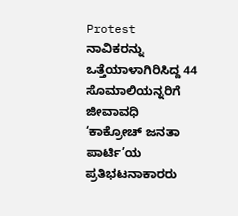Protest
ನಾವಿಕರನ್ನು ಒತ್ತೆಯಾಳಾಗಿರಿಸಿದ್ದ 44 ಸೊಮಾಲಿಯನ್ನರಿಗೆ ಜೀವಾವಧಿ
‘ಕಾಕ್ರೋಚ್ ಜನತಾ ಪಾರ್ಟಿ’ಯ ಪ್ರತಿಭಟನಾಕಾರರು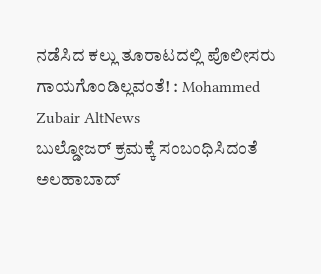ನಡೆಸಿದ ಕಲ್ಲು ತೂರಾಟದಲ್ಲಿ ಪೊಲೀಸರು ಗಾಯಗೊಂಡಿಲ್ಲವಂತೆ! : Mohammed Zubair AltNews
ಬುಲ್ಡೋಜರ್ ಕ್ರಮಕ್ಕೆ ಸಂಬಂಧಿಸಿದಂತೆ ಅಲಹಾಬಾದ್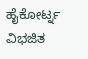ಹೈಕೋರ್ಟ್ನ ವಿಭಜಿತ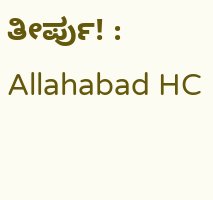ತೀರ್ಪು! : Allahabad HC